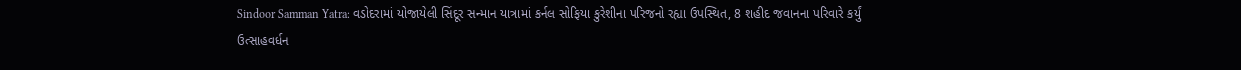Sindoor Samman Yatra: વડોદરામાં યોજાયેલી સિંદૂર સન્માન યાત્રામાં કર્નલ સોફિયા કુરેશીના પરિજનો રહ્યા ઉપસ્થિત, 8 શહીદ જવાનના પરિવારે કર્યું ઉત્સાહવર્ધન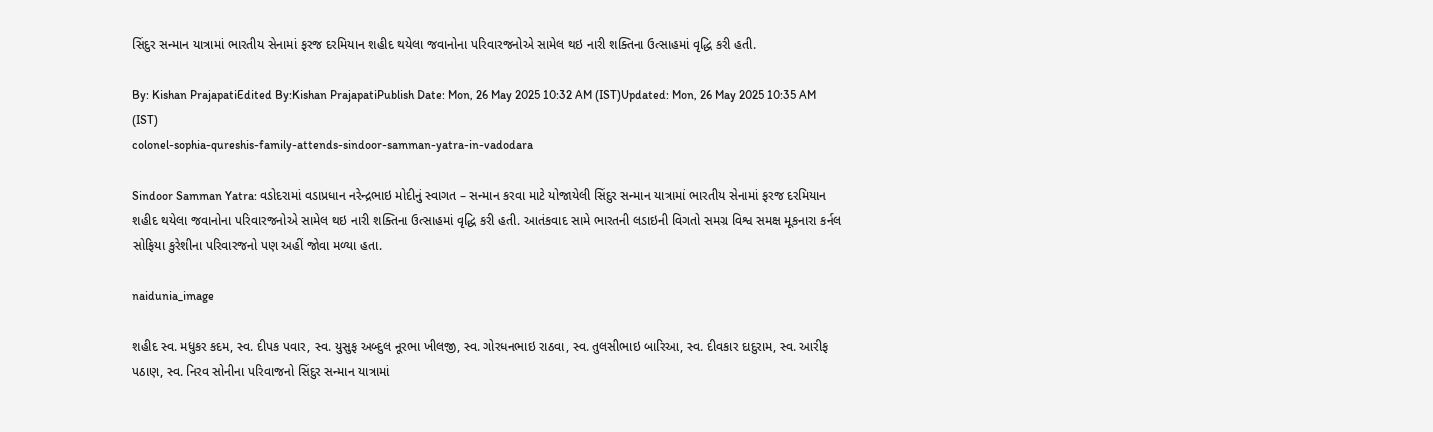સિંદુર સન્માન યાત્રામાં ભારતીય સેનામાં ફરજ દરમિયાન શહીદ થયેલા જવાનોના પરિવારજનોએ સામેલ થઇ નારી શક્તિના ઉત્સાહમાં વૃદ્ધિ કરી હતી.

By: Kishan PrajapatiEdited By:Kishan PrajapatiPublish Date: Mon, 26 May 2025 10:32 AM (IST)Updated: Mon, 26 May 2025 10:35 AM (IST)
colonel-sophia-qureshis-family-attends-sindoor-samman-yatra-in-vadodara

Sindoor Samman Yatra: વડોદરામાં વડાપ્રધાન નરેન્દ્રભાઇ મોદીનું સ્વાગત – સન્માન કરવા માટે યોજાયેલી સિંદુર સન્માન યાત્રામાં ભારતીય સેનામાં ફરજ દરમિયાન શહીદ થયેલા જવાનોના પરિવારજનોએ સામેલ થઇ નારી શક્તિના ઉત્સાહમાં વૃદ્ધિ કરી હતી. આતંકવાદ સામે ભારતની લડાઇની વિગતો સમગ્ર વિશ્વ સમક્ષ મૂકનારા કર્નલ સોફિયા કુરેશીના પરિવારજનો પણ અહીં જોવા મળ્યા હતા.

naidunia_image

શહીદ સ્વ. મધુકર કદમ, સ્વ. દીપક પવાર, સ્વ. યુસુફ અબ્દુલ નૂરભા ખીલજી, સ્વ. ગોરધનભાઇ રાઠવા, સ્વ. તુલસીભાઇ બારિઆ, સ્વ. દીવકાર દાદુરામ, સ્વ. આરીફ પઠાણ, સ્વ. નિરવ સોનીના પરિવાજનો સિંદુર સન્માન યાત્રામાં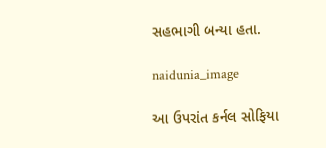સહભાગી બન્યા હતા.

naidunia_image

આ ઉપરાંત કર્નલ સોફિયા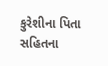કુરેશીના પિતા સહિતના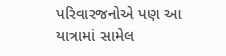પરિવારજનોએ પણ આ યાત્રામાં સામેલ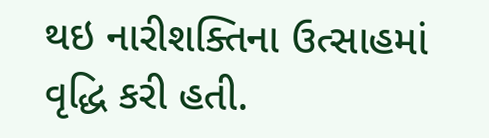થઇ નારીશક્તિના ઉત્સાહમાં વૃદ્ધિ કરી હતી.